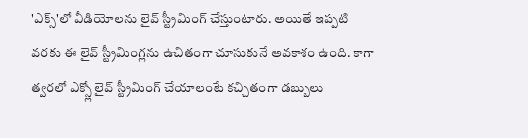'ఎక్స్'లో వీడియోలను లైవ్ స్ట్రీమింగ్ చేస్తుంటారు. అయితే ఇప్పటి వరకు ఈ లైవ్ స్ట్రీమింగ్లను ఉచితంగా చూసుకునే అవకాశం ఉంది. కాగా త్వరలో ఎక్స్లో లైవ్ స్ట్రీమింగ్ చేయాలంటే కచ్చితంగా డబ్బులు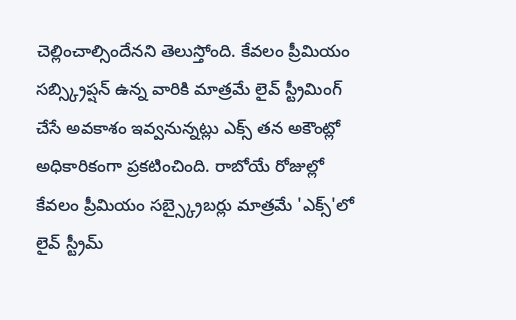చెల్లించాల్సిందేనని తెలుస్తోంది. కేవలం ప్రీమియం సబ్స్క్రిప్షన్ ఉన్న వారికి మాత్రమే లైవ్ స్ట్రీమింగ్ చేసే అవకాశం ఇవ్వనున్నట్లు ఎక్స్ తన అకౌంట్లో అధికారికంగా ప్రకటించింది. రాబోయే రోజుల్లో కేవలం ప్రీమియం సబ్స్క్రైబర్లు మాత్రమే 'ఎక్స్'లో లైవ్ స్ట్రీమ్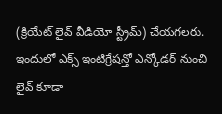(క్రియేట్ లైవ్ వీడియో స్ట్రీమ్) చేయగలరు. ఇందులో ఎక్స్ ఇంటిగ్రేషన్తో ఎన్కోడర్ నుంచి లైవ్ కూడా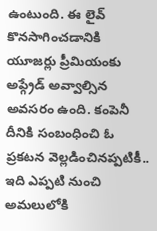ఉంటుంది. ఈ లైవ్ కొనసాగించడానికి యూజర్లు ప్రీమియంకు అప్గ్రేడ్ అవ్వాల్సిన అవసరం ఉంది. కంపెనీ దీనికి సంబంధించి ఓ ప్రకటన వెల్లడించినప్పటికీ.. ఇది ఎప్పటి నుంచి అమలులోకి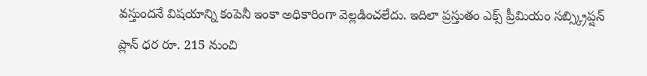వస్తుందనే విషయాన్ని కంపెనీ ఇంకా అధికారింగా వెల్లడించలేదు. ఇదిలా ప్రస్తుతం ఎక్స్ ప్రీమియం సబ్స్క్రిప్షన్ ప్లాన్ ధర రూ. 215 నుంచి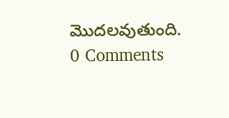మొదలవుతుంది.
0 Comments